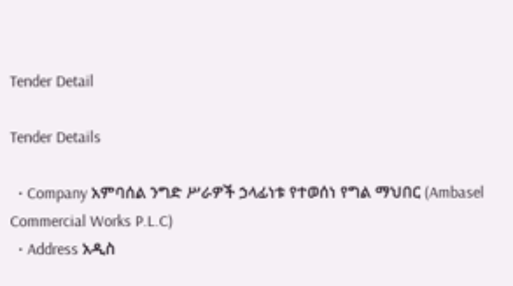Tender Detail

Tender Details

  • Company አምባሰል ንግድ ሥራዎች ኃላፊነቱ የተወሰነ የግል ማህበር (Ambasel Commercial Works P.L.C)
  • Address አዲስ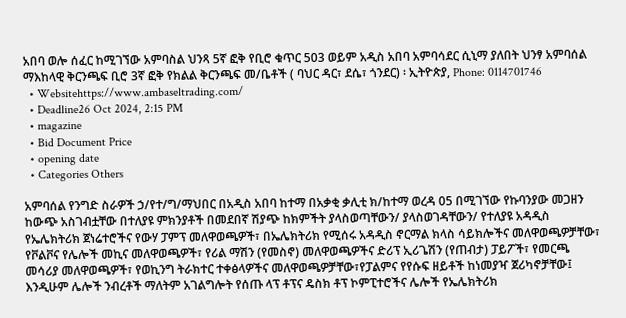አበባ ወሎ ሰፈር ከሚገኘው አምባስል ህንጻ 5ኛ ፎቅ የቢሮ ቁጥር 503 ወይም አዲስ አበባ አምባሳደር ሲኒማ ያለበት ህንፃ አምባሰል ማእከላዊ ቅርንጫፍ ቢሮ 3ኛ ፎቅ የክልል ቅርንጫፍ መ/ቤቶች ( ባህር ዳር፣ ደሴ፣ ጎንደር) ፡ ኢትዮጵያ, Phone: 0114701746
  • Websitehttps://www.ambaseltrading.com/
  • Deadline26 Oct 2024, 2:15 PM
  • magazine
  • Bid Document Price
  • opening date
  • Categories Others

አምባሰል የንግድ ስራዎች ኃ/የተ/ግ/ማህበር በአዲስ አበባ ከተማ በአቃቂ ቃሊቲ ክ/ከተማ ወረዳ 05 በሚገኘው የኩባንያው መጋዘን ከውጭ አስገብቷቸው በተለያዩ ምክንያቶች በመደበኛ ሽያጭ ከክምችት ያላስወጣቸውን/ ያላስወገዳቸውን/ የተለያዩ አዳዲስ የኤሌክትሪክ ጀነሬተሮችና የውሃ ፓምፕ መለዋወጫዎች፣ በኤሌክትሪክ የሚሰሩ አዳዲስ ኖርማል ክላስ ሳይክሎችና መለዋወጫዎቻቸው፣ የቮልቮና የሌሎች መኪና መለዋወጫዎች፣ የሪል ማሽን (የመስኖ) መለዋወጫዎችና ድሪፕ ኢሪጌሽን (የጠብታ) ፓይፖች፣ የመርጫ መሳሪያ መለዋወጫዎች፣ የወኪንግ ትራክተር ተቀፅላዎችና መለዋወጫዎቻቸው፣የፓልምና የየሱፍ ዘይቶች ከነመያዣ ጀሪካኖቻቸው፤ እንዲሁም ሌሎች ንብረቶች ማለትም አገልግሎት የሰጡ ላፕ ቶፕና ዴስክ ቶፕ ኮምፒተሮችና ሌሎች የኤሌክትሪክ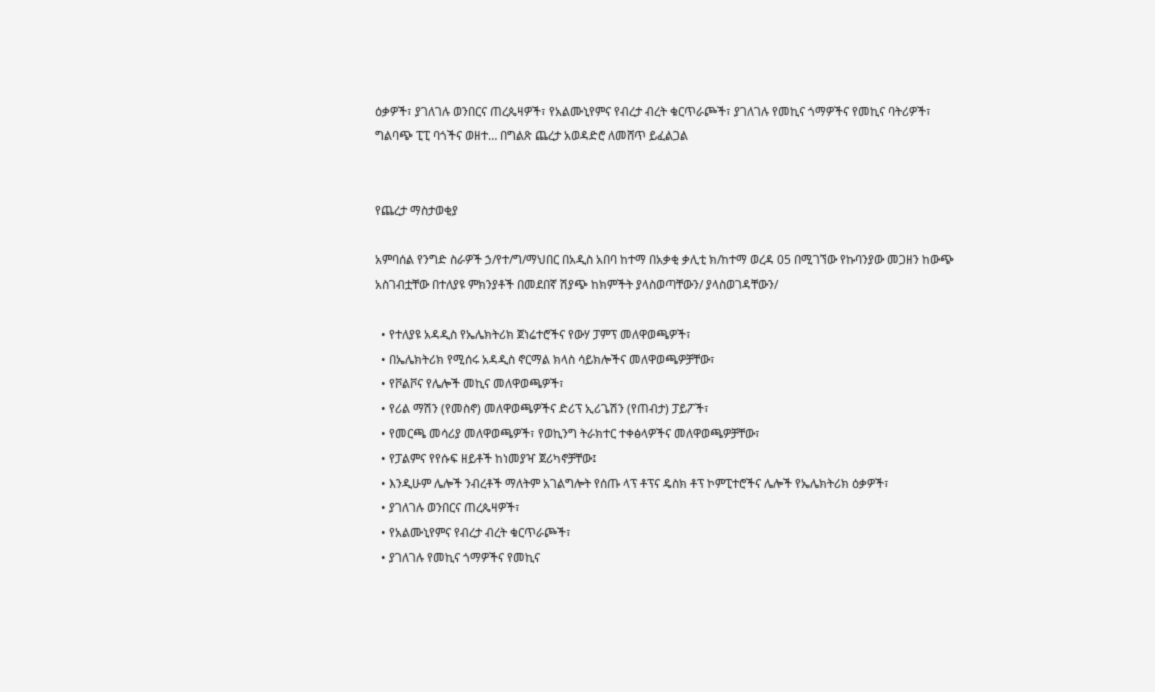ዕቃዎች፣ ያገለገሉ ወንበርና ጠረጴዛዎች፣ የአልሙኒየምና የብረታ ብረት ቁርጥራጮች፣ ያገለገሉ የመኪና ጎማዎችና የመኪና ባትሪዎች፣ ግልባጭ ፒፒ ባጎችና ወዘተ… በግልጽ ጨረታ አወዳድሮ ለመሸጥ ይፈልጋል


የጨረታ ማስታወቂያ

አምባሰል የንግድ ስራዎች ኃ/የተ/ግ/ማህበር በአዲስ አበባ ከተማ በአቃቂ ቃሊቲ ክ/ከተማ ወረዳ 05 በሚገኘው የኩባንያው መጋዘን ከውጭ አስገብቷቸው በተለያዩ ምክንያቶች በመደበኛ ሽያጭ ከክምችት ያላስወጣቸውን/ ያላስወገዳቸውን/

  • የተለያዩ አዳዲስ የኤሌክትሪክ ጀነሬተሮችና የውሃ ፓምፕ መለዋወጫዎች፣
  • በኤሌክትሪክ የሚሰሩ አዳዲስ ኖርማል ክላስ ሳይክሎችና መለዋወጫዎቻቸው፣
  • የቮልቮና የሌሎች መኪና መለዋወጫዎች፣
  • የሪል ማሽን (የመስኖ) መለዋወጫዎችና ድሪፕ ኢሪጌሽን (የጠብታ) ፓይፖች፣
  • የመርጫ መሳሪያ መለዋወጫዎች፣ የወኪንግ ትራክተር ተቀፅላዎችና መለዋወጫዎቻቸው፣
  • የፓልምና የየሱፍ ዘይቶች ከነመያዣ ጀሪካኖቻቸው፤
  • እንዲሁም ሌሎች ንብረቶች ማለትም አገልግሎት የሰጡ ላፕ ቶፕና ዴስክ ቶፕ ኮምፒተሮችና ሌሎች የኤሌክትሪክ ዕቃዎች፣
  • ያገለገሉ ወንበርና ጠረጴዛዎች፣
  • የአልሙኒየምና የብረታ ብረት ቁርጥራጮች፣
  • ያገለገሉ የመኪና ጎማዎችና የመኪና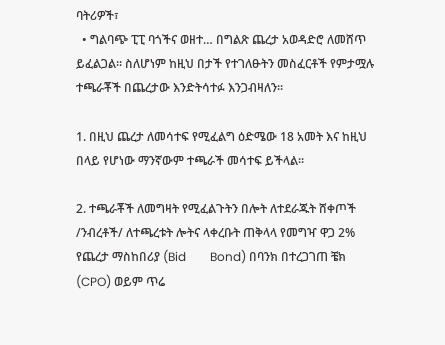ባትሪዎች፣
  • ግልባጭ ፒፒ ባጎችና ወዘተ… በግልጽ ጨረታ አወዳድሮ ለመሸጥ ይፈልጋል፡፡ ስለሆነም ከዚህ በታች የተገለፁትን መስፈርቶች የምታሟሉ ተጫራቾች በጨረታው እንድትሳተፉ እንጋብዛለን፡፡

1. በዚህ ጨረታ ለመሳተፍ የሚፈልግ ዕድሜው 18 አመት እና ከዚህ በላይ የሆነው ማንኛውም ተጫራች መሳተፍ ይችላል፡፡

2. ተጫራቾች ለመግዛት የሚፈልጉትን በሎት ለተደራጁት ሸቀጦች /ንብረቶች/ ለተጫረቱት ሎትና ላቀረቡት ጠቅላላ የመግዣ ዋጋ 2% የጨረታ ማስከበሪያ (Bid        Bond) በባንክ በተረጋገጠ ቼክ (CPO) ወይም ጥሬ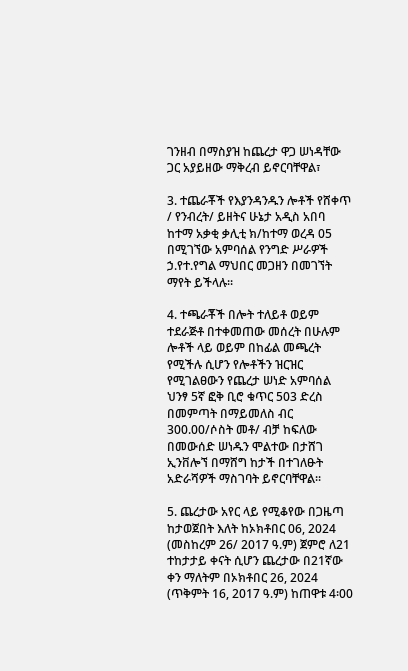ገንዘብ በማስያዝ ከጨረታ ዋጋ ሠነዳቸው ጋር አያይዘው ማቅረብ ይኖርባቸዋል፣

3. ተጨራቾች የእያንዳንዱን ሎቶች የሸቀጥ / የንብረት/ ይዘትና ሁኔታ አዲስ አበባ ከተማ አቃቂ ቃሊቲ ክ/ከተማ ወረዳ 05 በሚገኘው አምባሰል የንግድ ሥራዎች ኃ.የተ.የግል ማህበር መጋዘን በመገኘት ማየት ይችላሉ፡፡

4. ተጫራቾች በሎት ተለይቶ ወይም ተደራጅቶ በተቀመጠው መሰረት በሁሉም ሎቶች ላይ ወይም በከፊል መጫረት የሚችሉ ሲሆን የሎቶችን ዝርዝር የሚገልፀውን የጨረታ ሠነድ አምባሰል ህንፃ 5ኛ ፎቅ ቢሮ ቁጥር 503 ድረስ በመምጣት በማይመለስ ብር 300.00/ሶስት መቶ/ ብቻ ከፍለው በመውሰድ ሠነዱን ሞልተው በታሸገ ኢንቨሎኘ በማሸግ ከታች በተገለፁት  አድራሻዎች ማስገባት ይኖርባቸዋል፡፡

5. ጨረታው አየር ላይ የሚቆየው በጋዜጣ ከታወጀበት እለት ከኦክቶበር 06, 2024  (መስከረም 26/ 2017 ዓ.ም) ጀምሮ ለ21 ተከታታይ ቀናት ሲሆን ጨረታው በ21ኛው ቀን ማለትም በኦክቶበር 26, 2024 (ጥቅምት 16, 2017 ዓ.ም) ከጠዋቱ 4፡00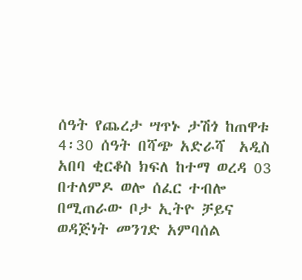ሰዓት የጨረታ ሣጥኑ ታሽጎ ከጠዋቱ 4፡30 ሰዓት በሻጭ አድራሻ  አዲስ አበባ ቂርቆስ ክፍለ ከተማ ወረዳ 03 በተለምዶ ወሎ ሰፈር ተብሎ በሚጠራው ቦታ ኢትዮ ቻይና ወዳጅነት መንገድ አምባሰል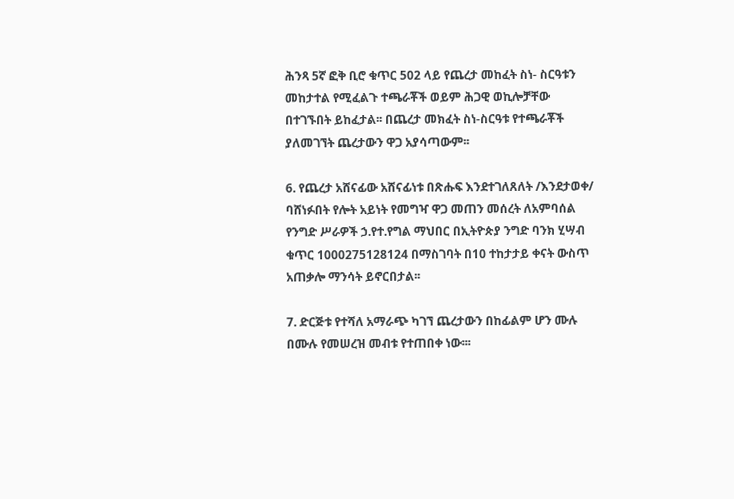ሕንጻ 5ኛ ፎቅ ቢሮ ቁጥር 502 ላይ የጨረታ መከፈት ስነ- ስርዓቱን መከታተል የሚፈልጉ ተጫራቾች ወይም ሕጋዊ ወኪሎቻቸው በተገኙበት ይከፈታል፡፡ በጨረታ መክፈት ስነ-ስርዓቱ የተጫራቾች ያለመገኘት ጨረታውን ዋጋ አያሳጣውም፡፡

6. የጨረታ አሸናፊው አሸናፊነቱ በጽሑፍ እንደተገለጸለት /እንደታወቀ/ ባሸነፉበት የሎት አይነት የመግዣ ዋጋ መጠን መሰረት ለአምባሰል የንግድ ሥራዎች ኃ.የተ.የግል ማህበር በኢትዮጵያ ንግድ ባንክ ሂሣብ ቁጥር 1000275128124 በማስገባት በ10 ተከታታይ ቀናት ውስጥ አጠቃሎ ማንሳት ይኖርበታል፡፡

7. ድርጅቱ የተሻለ አማራጭ ካገኘ ጨረታውን በከፊልም ሆን ሙሉ በሙሉ የመሠረዝ መብቱ የተጠበቀ ነው፡፡፡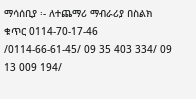ማሳሰቢያ ፡- ለተጨማሪ ማብራሪያ በስልክ ቁጥር 0114-70-17-46 /0114-66-61-45/ 09 35 403 334/ 09 13 009 194/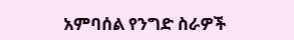አምባሰል የንግድ ስራዎች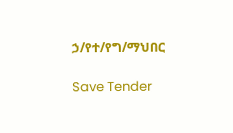ኃ/የተ/የግ/ማህበር

Save Tender